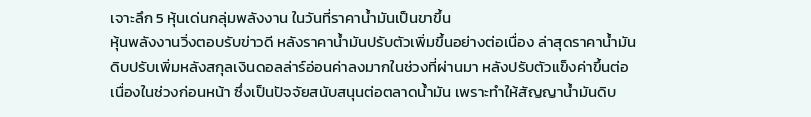เจาะลึก 5 หุ้นเด่นกลุ่มพลังงาน ในวันที่ราคาน้ำมันเป็นขาขึ้น
หุ้นพลังงานวิ่งตอบรับข่าวดี หลังราคาน้ำมันปรับตัวเพิ่มขึ้นอย่างต่อเนื่อง ล่าสุดราคาน้ำมันดิบปรับเพิ่มหลังสกุลเงินดอลล่าร์อ่อนค่าลงมากในช่วงที่ผ่านมา หลังปรับตัวแข็งค่าขึ้นต่อเนื่องในช่วงก่อนหน้า ซึ่งเป็นปัจจัยสนับสนุนต่อตลาดน้ำมัน เพราะทำให้สัญญาน้ำมันดิบ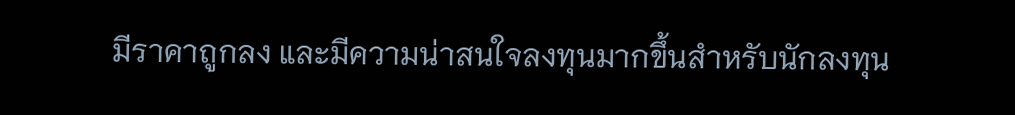มีราคาถูกลง และมีความน่าสนใจลงทุนมากขึ้นสำหรับนักลงทุน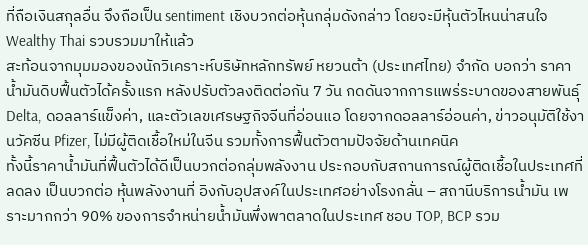ที่ถือเงินสกุลอื่น จึงถือเป็น sentiment เชิงบวกต่อหุ้นกลุ่มดังกล่าว โดยจะมีหุ้นตัวไหนน่าสนใจ Wealthy Thai รวบรวมมาให้แล้ว
สะท้อนจากมุมมองของนักวิเคราะห์บริษัทหลักทรัพย์ หยวนต้า (ประเทศไทย) จำกัด บอกว่า ราคาน้ำมันดิบฟื้นตัวได้ครั้งแรก หลังปรับตัวลงติดต่อกัน 7 วัน กดดันจากการแพร่ระบาดของสายพันธุ์ Delta, ดอลลาร์แข็งค่า, และตัวเลขเศรษฐกิจจีนที่อ่อนแอ โดยจากดอลลาร์อ่อนค่า, ข่าวอนุมัติใช้งานวัคซีน Pfizer, ไม่มีผู้ติดเชื้อใหม่ในจีน รวมทั้งการฟื้นตัวตามปัจจัยด้านเทคนิค
ทั้งนี้ราคาน้ำมันที่ฟื้นตัวได้ดีเป็นบวกต่อกลุ่มพลังงาน ประกอบกับสถานการณ์ผู้ติดเชื้อในประเทศที่ลดลง เป็นบวกต่อ หุ้นพลังงานที่ อิงกับอุปสงค์ในประเทศอย่างโรงกลั่น – สถานีบริการน้ำมัน เพราะมากกว่า 90% ของการจำหน่ายน้ำมันพึ่งพาตลาดในประเทศ ชอบ TOP, BCP รวม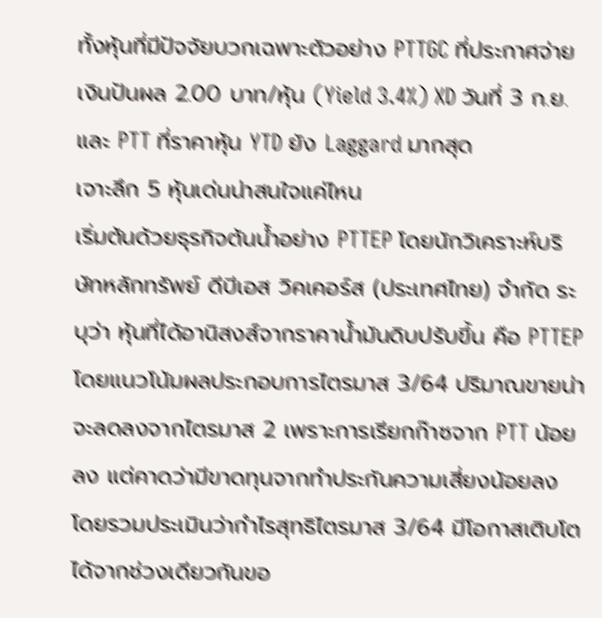ทั้งหุ้นที่มีปัจจัยบวกเฉพาะตัวอย่าง PTTGC ที่ประกาศจ่ายเงินปันผล 2.00 บาท/หุ้น (Yield 3.4%) XD วันที่ 3 ก.ย. และ PTT ที่ราคาหุ้น YTD ยัง Laggard มากสุด
เจาะลึก 5 หุ้นเด่นน่าสนใจแค่ไหน
เริ่มต้นด้วยธุรกิจต้นน้ำอย่าง PTTEP โดยนักวิเคราะห์บริษัทหลักทรัพย์ ดีบีเอส วิคเคอร์ส (ประเทศไทย) จำกัด ระบุว่า หุ้นที่ได้อานิสงส์จากราคาน้ำมันดิบปรับขึ้น คือ PTTEP โดยแนวโน้มผลประกอบการไตรมาส 3/64 ปริมาณขายน่าจะลดลงจากไตรมาส 2 เพราะการเรียกก๊าซจาก PTT น้อยลง แต่คาดว่ามีขาดทุนจากทำประกันความเสี่ยงน้อยลง โดยรวมประเมินว่ากำไรสุทธิไตรมาส 3/64 มีโอกาสเติบโตได้จากช่วงเดียวกันขอ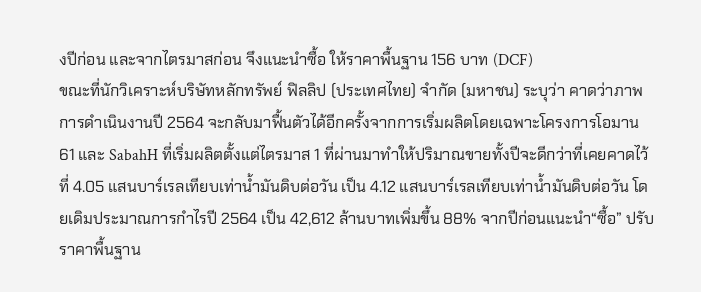งปีก่อน และจากไตรมาสก่อน จึงแนะนำซื้อ ให้ราคาพื้นฐาน 156 บาท (DCF)
ขณะที่นักวิเคราะห์บริษัทหลักทรัพย์ ฟิลลิป (ประเทศไทย) จำกัด (มหาชน) ระบุว่า คาดว่าภาพการดำเนินงานปี 2564 จะกลับมาฟื้นตัวได้อีกครั้งจากการเริ่มผลิตโดยเฉพาะโครงการโอมาน 61 และ SabahH ที่เริ่มผลิตตั้งแต่ไตรมาส 1 ที่ผ่านมาทำให้ปริมาณขายทั้งปีจะดีกว่าที่เคยคาดไว้ที่ 4.05 แสนบาร์เรลเทียบเท่าน้ำมันดิบต่อวัน เป็น 4.12 แสนบาร์เรลเทียบเท่าน้ำมันดิบต่อวัน โดยเดิมประมาณการกำไรปี 2564 เป็น 42,612 ล้านบาทเพิ่มขึ้น 88% จากปีก่อนแนะนำ“ซื้อ” ปรับราคาพื้นฐาน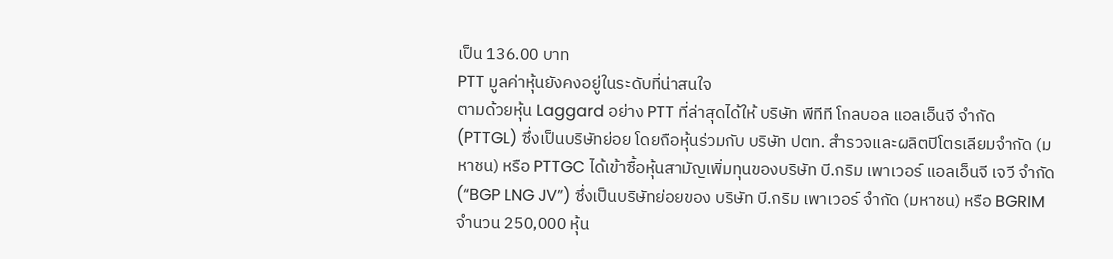เป็น 136.00 บาท
PTT มูลค่าหุ้นยังคงอยู่ในระดับที่น่าสนใจ
ตามด้วยหุ้น Laggard อย่าง PTT ที่ล่าสุดได้ให้ บริษัท พีทีที โกลบอล แอลเอ็นจี จำกัด (PTTGL) ซึ่งเป็นบริษัทย่อย โดยถือหุ้นร่วมกับ บริษัท ปตท. สำรวจและผลิตปิโตรเลียมจำกัด (มหาชน) หรือ PTTGC ได้เข้าซื้อหุ้นสามัญเพิ่มทุนของบริษัท บี.กริม เพาเวอร์ แอลเอ็นจี เจวี จำกัด (“BGP LNG JV”) ซึ่งเป็นบริษัทย่อยของ บริษัท บี.กริม เพาเวอร์ จำกัด (มหาชน) หรือ BGRIM จำนวน 250,000 หุ้น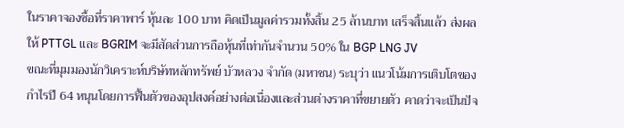ในราคาจองซื้อที่ราคาพาร์ หุ้นละ 100 บาท คิดเป็นมูลค่ารวมทั้งสิ้น 25 ล้านบาท เสร็จสิ้นแล้ว ส่งผลให้ PTTGL และ BGRIM จะมีสัดส่วนการถือหุ้นที่เท่ากันจำนวน 50% ใน BGP LNG JV
ขณะที่มุมมองนักวิเคราะห์บริษัทหลักทรัพย์ บัวหลวง จำกัด (มหาชน) ระบุว่า แนวโน้มการเติบโตของกำไรปี 64 หนุนโดยการฟื้นตัวของอุปสงค์อย่างต่อเนื่องและส่วนต่างราคาที่ขยายตัว คาดว่าจะเป็นปัจ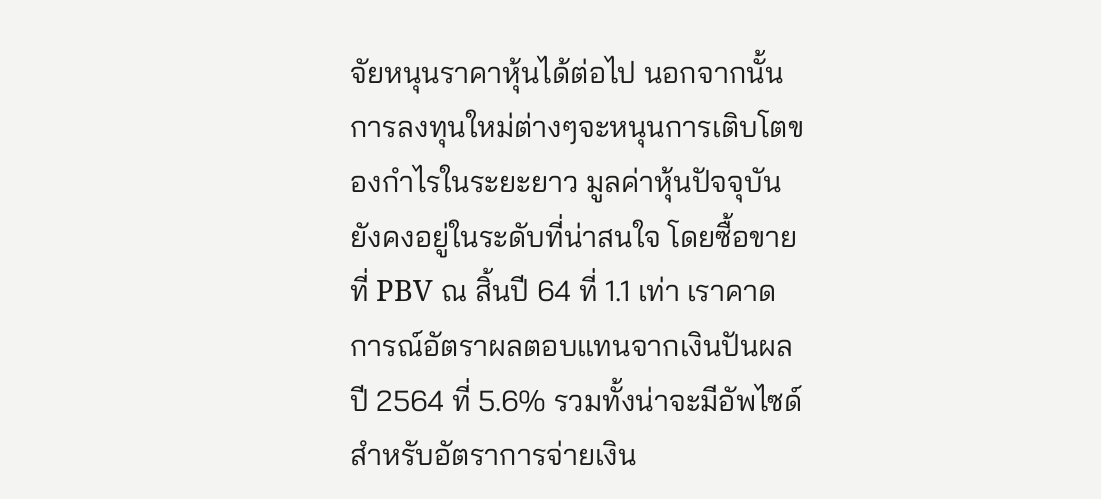จัยหนุนราคาหุ้นได้ต่อไป นอกจากนั้นการลงทุนใหม่ต่างๆจะหนุนการเติบโตของกำไรในระยะยาว มูลค่าหุ้นปัจจุบันยังคงอยู่ในระดับที่น่าสนใจ โดยซื้อขายที่ PBV ณ สิ้นปี 64 ที่ 1.1 เท่า เราคาดการณ์อัตราผลตอบแทนจากเงินปันผลปี 2564 ที่ 5.6% รวมทั้งน่าจะมีอัพไซด์สำหรับอัตราการจ่ายเงิน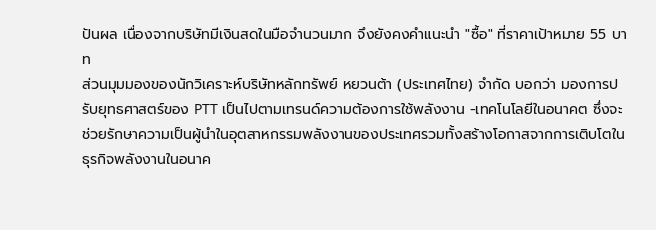ปันผล เนื่องจากบริษัทมีเงินสดในมือจำนวนมาก จึงยังคงคำแนะนำ "ซื้อ" ที่ราคาเป้าหมาย 55 บาท
ส่วนมุมมองของนักวิเคราะห์บริษัทหลักทรัพย์ หยวนต้า (ประเทศไทย) จำกัด บอกว่า มองการปรับยุทธศาสตร์ของ PTT เป็นไปตามเทรนด์ความต้องการใช้พลังงาน -เทคโนโลยีในอนาคต ซึ่งจะช่วยรักษาความเป็นผู้นำในอุตสาหกรรมพลังงานของประเทศรวมทั้งสร้างโอกาสจากการเติบโตในธุรกิจพลังงานในอนาค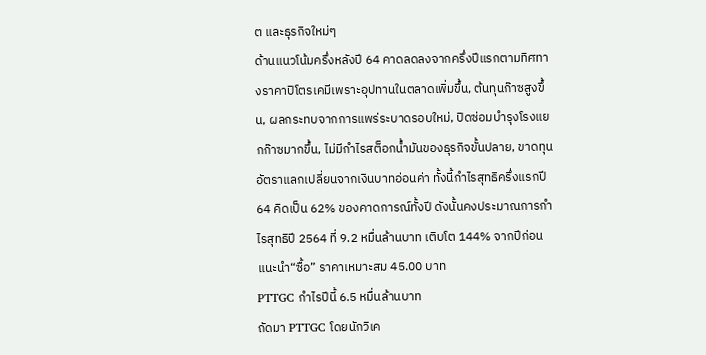ต และธุรกิจใหม่ๆ
ด้านแนวโน้มครึ่งหลังปี 64 คาดลดลงจากครึ่งปีแรกตามทิศทางราคาปิโตรเคมีเพราะอุปทานในตลาดเพิ่มขึ้น, ต้นทุนก๊าซสูงขึ้น, ผลกระทบจากการแพร่ระบาดรอบใหม่, ปิดซ่อมบำรุงโรงแยกก๊าซมากขึ้น, ไม่มีกำไรสต็อกน้ำมันของธุรกิจขั้นปลาย, ขาดทุนอัตราแลกเปลี่ยนจากเงินบาทอ่อนค่า ทั้งนี้กำไรสุทธิครึ่งแรกปี 64 คิดเป็น 62% ของคาดการณ์ทั้งปี ดังนั้นคงประมาณการกำไรสุทธิปี 2564 ที่ 9.2 หมื่นล้านบาท เติบโต 144% จากปีก่อน แนะนำ“ซื้อ” ราคาเหมาะสม 45.00 บาท
PTTGC กำไรปีนี้ 6.5 หมื่นล้านบาท
ถัดมา PTTGC โดยนักวิเค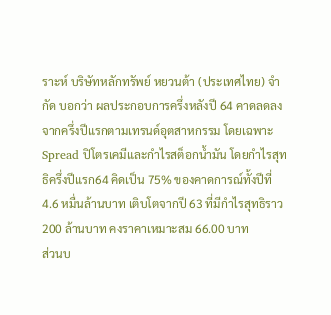ราะห์ บริษัทหลักทรัพย์ หยวนต้า (ประเทศไทย) จำกัด บอกว่า ผลประกอบการครึ่งหลังปี 64 คาดลดลงจากครึ่งปีแรกตามเทรนด์อุตสาหกรรม โดยเฉพาะ Spread ปิโตรเคมีและกำไรสต็อกน้ำมัน โดยกำไรสุทธิครึ่งปีแรก64 คิดเป็น 75% ของคาดการณ์ทั้งปีที่ 4.6 หมื่นล้านบาท เติบโตจากปี 63 ที่มีกำไรสุทธิราว 200 ล้านบาท คงราคาเหมาะสม 66.00 บาท
ส่วนบ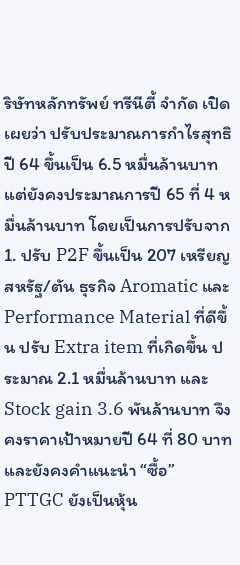ริษัทหลักทรัพย์ ทรีนีตี้ จำกัด เปิดเผยว่า ปรับประมาณการกำไรสุทธิปี 64 ขึ้นเป็น 6.5 หมื่นล้านบาท แต่ยังคงประมาณการปี 65 ที่ 4 หมื่นล้านบาท โดยเป็นการปรับจาก 1. ปรับ P2F ขึ้นเป็น 207 เหรียญสหรัฐ/ตัน ธุรกิจ Aromatic และ Performance Material ที่ดีขึ้น ปรับ Extra item ที่เกิดขึ้น ประมาณ 2.1 หมื่นล้านบาท และStock gain 3.6 พันล้านบาท จึงคงราคาเป้าหมายปี 64 ที่ 80 บาท และยังคงคำแนะนำ “ซื้อ” PTTGC ยังเป็นหุ้น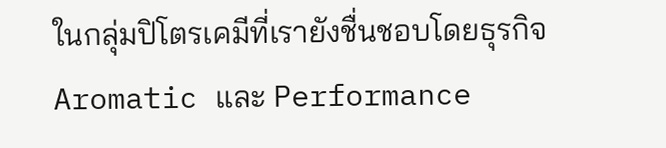ในกลุ่มปิโตรเคมีที่เรายังชื่นชอบโดยธุรกิจ Aromatic และ Performance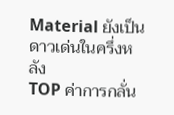Material ยังเป็นดาวเด่นในครึ่งหลัง
TOP ค่าการกลั่น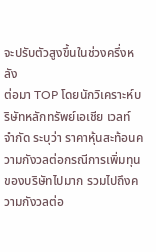จะปรับตัวสูงขึ้นในช่วงครึ่งหลัง
ต่อมา TOP โดยนักวิเคราะห์บริษัทหลักทรัพย์เอเชีย เวลท์ จำกัด ระบุว่า ราคาหุ้นสะท้อนความกังวลต่อกรณีการเพิ่มทุนของบริษัทไปมาก รวมไปถึงความกังวลต่อ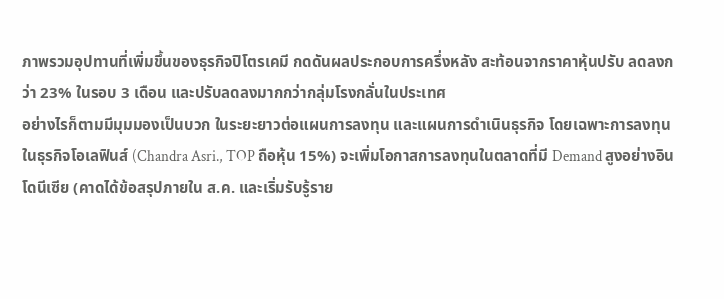ภาพรวมอุปทานที่เพิ่มขึ้นของธุรกิจปิโตรเคมี กดดันผลประกอบการครึ่งหลัง สะท้อนจากราคาหุ้นปรับ ลดลงกว่า 23% ในรอบ 3 เดือน และปรับลดลงมากกว่ากลุ่มโรงกลั่นในประเทศ
อย่างไรก็ตามมีมุมมองเป็นบวก ในระยะยาวต่อแผนการลงทุน และแผนการดำเนินธุรกิจ โดยเฉพาะการลงทุนในธุรกิจโอเลฟินส์ (Chandra Asri., TOP ถือหุ้น 15%) จะเพิ่มโอกาสการลงทุนในตลาดที่มี Demand สูงอย่างอินโดนีเซีย (คาดได้ข้อสรุปภายใน ส.ค. และเริ่มรับรู้ราย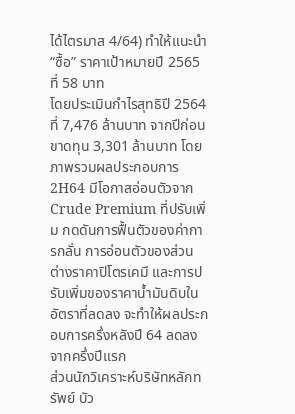ได้ไตรมาส 4/64) ทำให้แนะนำ “ซื้อ” ราคาเป้าหมายปี 2565 ที่ 58 บาท
โดยประเมินกำไรสุทธิปี 2564 ที่ 7,476 ล้านบาท จากปีก่อนขาดทุน 3,301 ล้านบาท โดยภาพรวมผลประกอบการ 2H64 มีโอกาสอ่อนตัวจาก Crude Premium ที่ปรับเพิ่ม กดดันการฟื้นตัวของค่าการกลั่น การอ่อนตัวของส่วนต่างราคาปิโตรเคมี และการปรับเพิ่มของราคาน้ำมันดิบในอัตราที่ลดลง จะทำให้ผลประกอบการครึ่งหลังปี 64 ลดลงจากครึ่งปีแรก
ส่วนนักวิเคราะห์บริษัทหลักทรัพย์ บัว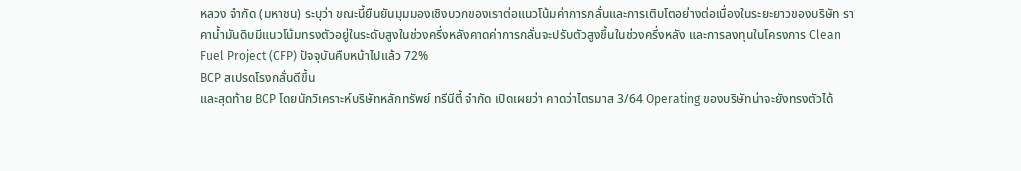หลวง จำกัด (มหาชน) ระบุว่า ขณะนี้ยืนยันมุมมองเชิงบวกของเราต่อแนวโน้มค่าการกลั่นและการเติบโตอย่างต่อเนื่องในระยะยาวของบริษัท ราคาน้ำมันดิบมีแนวโน้มทรงตัวอยู่ในระดับสูงในช่วงครึ่งหลังคาดค่าการกลั่นจะปรับตัวสูงขึ้นในช่วงครึ่งหลัง และการลงทุนในโครงการ Clean Fuel Project (CFP) ปัจจุบันคืบหน้าไปแล้ว 72%
BCP สเปรดโรงกลั่นดีขึ้น
และสุดท้าย BCP โดยนักวิเคราะห์บริษัทหลักทรัพย์ ทรีนีตี้ จำกัด เปิดเผยว่า คาดว่าไตรมาส 3/64 Operating ของบริษัทน่าจะยังทรงตัวได้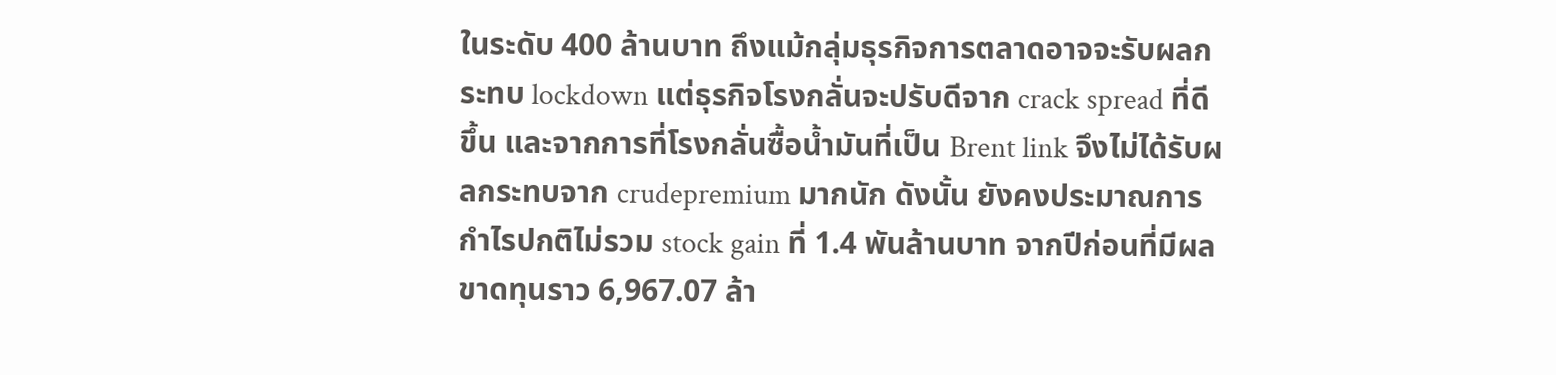ในระดับ 400 ล้านบาท ถึงแม้กลุ่มธุรกิจการตลาดอาจจะรับผลกระทบ lockdown แต่ธุรกิจโรงกลั่นจะปรับดีจาก crack spread ที่ดีขึ้น และจากการที่โรงกลั่นซื้อน้ำมันที่เป็น Brent link จึงไม่ได้รับผลกระทบจาก crudepremium มากนัก ดังนั้น ยังคงประมาณการกำไรปกติไม่รวม stock gain ที่ 1.4 พันล้านบาท จากปีก่อนที่มีผลขาดทุนราว 6,967.07 ล้า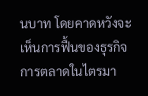นบาท โดยคาดหวังจะเห็นการฟื้นของธุรกิจการตลาดในไตรมา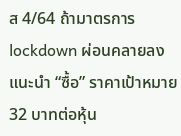ส 4/64 ถ้ามาตรการ lockdown ผ่อนคลายลง แนะนำ “ซื้อ” ราคาเป้าหมาย 32 บาทต่อหุ้น